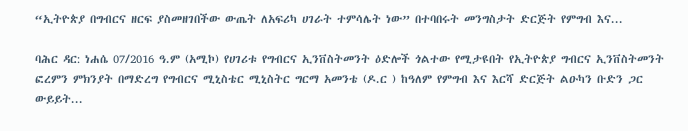“ኢትዮጵያ በግብርና ዘርፍ ያስመዘገበችው ውጤት ለአፍሪካ ሀገራት ተምሳሌት ነው” በተባበሩት መንግስታት ድርጅት የምግብ እና...

ባሕር ዳር: ነሐሴ 07/2016 ዓ.ም (አሚኮ) የሀገሪቱ የግብርና ኢንቨስትመንት ዕድሎች ጎልተው የሚታዩበት የኢትዮጵያ ግብርና ኢንቨስትመንት ፎረምን ምክንያት በማድረግ የግብርና ሚኒስቴር ሚኒስትር ግርማ አመንቴ (ዶ.ር ) ከዓለም የምግብ እና እርሻ ድርጅት ልዑካን ቡድን ጋር ውይይት...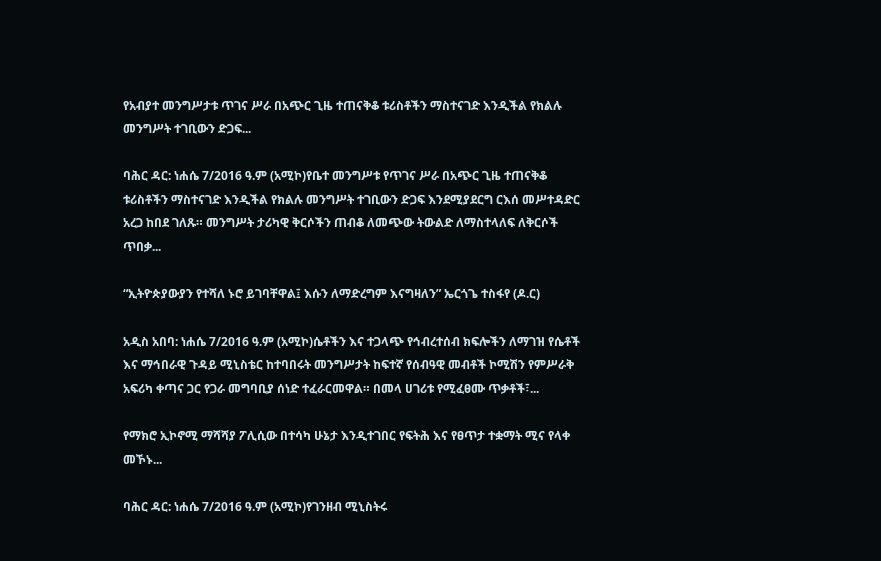የአብያተ መንግሥታቱ ጥገና ሥራ በአጭር ጊዜ ተጠናቅቆ ቱሪስቶችን ማስተናገድ እንዲችል የክልሉ መንግሥት ተገቢውን ድጋፍ...

ባሕር ዳር: ነሐሴ 7/2016 ዓ.ም (አሚኮ)የቤተ መንግሥቱ የጥገና ሥራ በአጭር ጊዜ ተጠናቅቆ ቱሪስቶችን ማስተናገድ እንዲችል የክልሉ መንግሥት ተገቢውን ድጋፍ እንደሚያደርግ ርእሰ መሥተዳድር አረጋ ከበደ ገለጹ። መንግሥት ታሪካዊ ቅርሶችን ጠብቆ ለመጭው ትውልድ ለማስተላለፍ ለቅርሶች ጥበቃ...

“ኢትዮጵያውያን የተሻለ ኑሮ ይገባቸዋል፤ እሱን ለማድረግም እናግዛለን” ኤርጎጌ ተስፋየ (ዶ.ር)

አዲስ አበባ: ነሐሴ 7/2016 ዓ.ም (አሚኮ)ሴቶችን እና ተጋላጭ የኅብረተሰብ ክፍሎችን ለማገዝ የሴቶች እና ማኅበራዊ ጉዳይ ሚኒስቴር ከተባበሩት መንግሥታት ከፍተኛ የሰብዓዊ መብቶች ኮሚሽን የምሥራቅ አፍሪካ ቀጣና ጋር የጋራ መግባቢያ ሰነድ ተፈራርመዋል። በመላ ሀገሪቱ የሚፈፀሙ ጥቃቶች፣...

የማክሮ ኢኮኖሚ ማሻሻያ ፖሊሲው በተሳካ ሁኔታ እንዲተገበር የፍትሕ እና የፀጥታ ተቋማት ሚና የላቀ መኾኑ...

ባሕር ዳር: ነሐሴ 7/2016 ዓ.ም (አሚኮ)የገንዘብ ሚኒስትሩ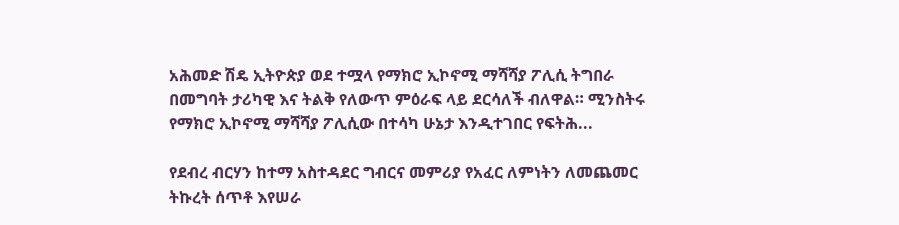አሕመድ ሽዴ ኢትዮጵያ ወደ ተሟላ የማክሮ ኢኮኖሚ ማሻሻያ ፖሊሲ ትግበራ በመግባት ታሪካዊ እና ትልቅ የለውጥ ምዕራፍ ላይ ደርሳለች ብለዋል። ሚንስትሩ የማክሮ ኢኮኖሚ ማሻሻያ ፖሊሲው በተሳካ ሁኔታ እንዲተገበር የፍትሕ...

የደብረ ብርሃን ከተማ አስተዳደር ግብርና መምሪያ የአፈር ለምነትን ለመጨመር ትኩረት ሰጥቶ እየሠራ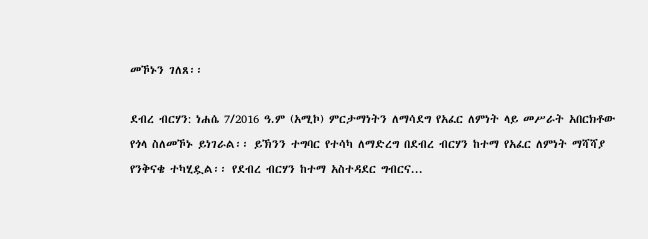መኾኑን ገለጸ፡፡

ደብረ ብርሃን: ነሐሴ 7/2016 ዓ.ም (አሚኮ) ምርታማነትን ለማሳደግ የአፈር ለምነት ላይ መሥራት አበርክቶው የጎላ ስለመኾኑ ይነገራል፡፡ ይኽንን ተግባር የተሳካ ለማድረግ በደብረ ብርሃን ከተማ የአፈር ለምነት ማሻሻያ የንቅናቄ ተካሂዷል፡፡ የደብረ ብርሃን ከተማ አስተዳደር ግብርና...